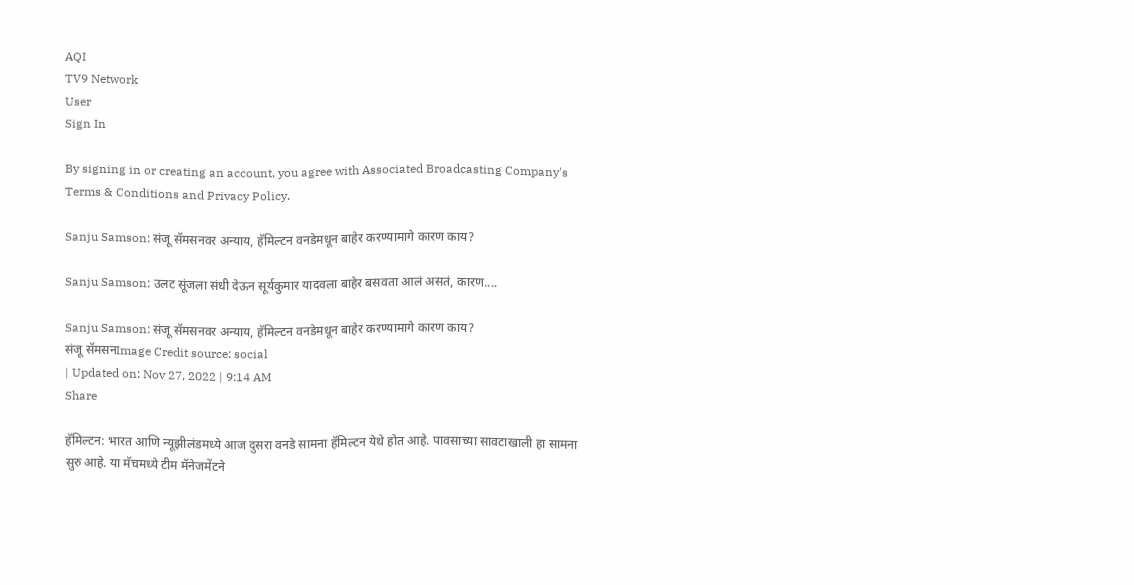AQI
TV9 Network
User
Sign In

By signing in or creating an account, you agree with Associated Broadcasting Company's Terms & Conditions and Privacy Policy.

Sanju Samson: संजू सॅमसनवर अन्याय, हॅमिल्टन वनडेमधून बाहेर करण्यामागे कारण काय?

Sanju Samson: उलट सूंजला संधी देऊन सूर्यकुमार यादवला बाहेर बसवता आलं असतं, कारण....

Sanju Samson: संजू सॅमसनवर अन्याय, हॅमिल्टन वनडेमधून बाहेर करण्यामागे कारण काय?
संजू सॅमसनImage Credit source: social
| Updated on: Nov 27, 2022 | 9:14 AM
Share

हॅमिल्टन: भारत आणि न्यूझीलंडमध्ये आज दुसरा वनडे सामना हॅमिल्टन येथे होत आहे. पावसाच्या सावटाखाली हा सामना सुरु आहे. या मॅचमध्ये टीम मॅनेजमेंटने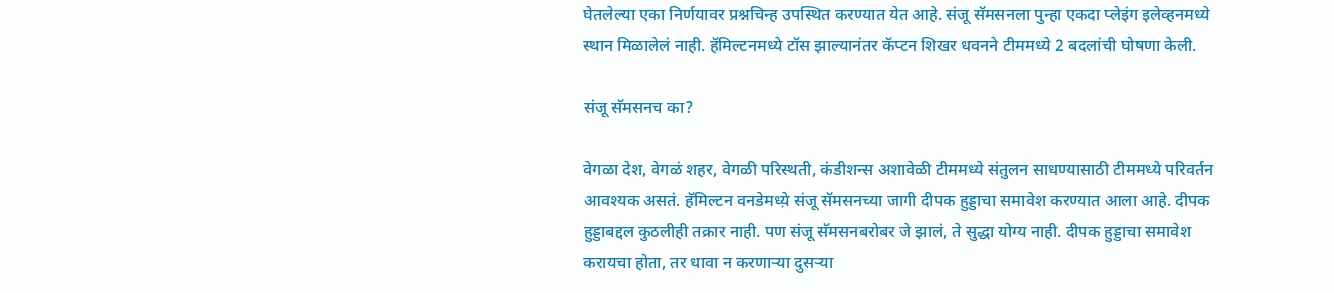घेतलेल्या एका निर्णयावर प्रश्नचिन्ह उपस्थित करण्यात येत आहे. संजू सॅमसनला पुन्हा एकदा प्लेइंग इलेव्हनमध्ये स्थान मिळालेलं नाही. हॅमिल्टनमध्ये टॉस झाल्यानंतर कॅप्टन शिखर धवनने टीममध्ये 2 बदलांची घोषणा केली.

संजू सॅमसनच का?

वेगळा देश, वेगळं शहर, वेगळी परिस्थती, कंडीशन्स अशावेळी टीममध्ये संतुलन साधण्यासाठी टीममध्ये परिवर्तन आवश्यक असतं. हॅमिल्टन वनडेमध्य़े संजू सॅमसनच्या जागी दीपक हुड्डाचा समावेश करण्यात आला आहे. दीपक हुड्डाबद्दल कुठलीही तक्रार नाही. पण संजू सॅमसनबरोबर जे झालं, ते सुद्धा योग्य नाही. दीपक हुड्डाचा समावेश करायचा होता, तर धावा न करणाऱ्या दुसऱ्या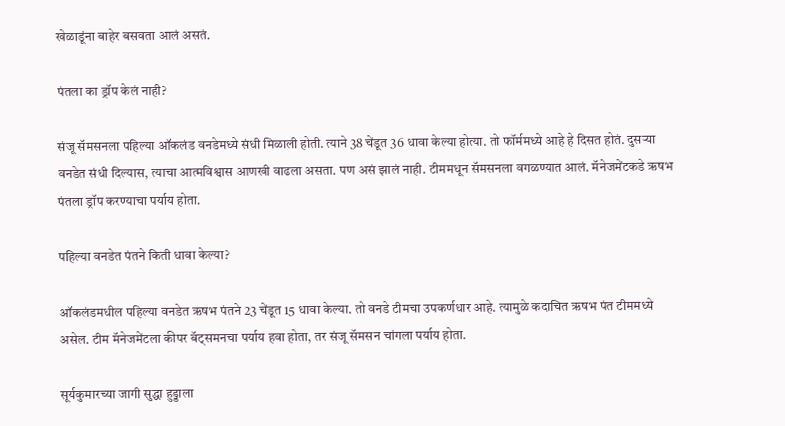खेळाडूंना बाहेर बसवता आलं असतं.

पंतला का ड्रॉप केलं नाही?

संजू सॅमसनला पहिल्या ऑकलंड वनडेमध्ये संधी मिळाली होती. त्याने 38 चेंडूत 36 धावा केल्या होत्या. तो फॉर्ममध्ये आहे हे दिसत होतं. दुसऱ्या वनडेत संधी दिल्यास, त्याचा आत्मविश्वास आणखी वाढला असता. पण असं झालं नाही. टीममधून सॅमसनला वगळण्यात आलं. मॅनेजमेंटकडे ऋषभ पंतला ड्रॉप करण्याचा पर्याय होता.

पहिल्या वनडेत पंतने किती धावा केल्या?

ऑकलंडमधील पहिल्या वनडेत ऋषभ पंतने 23 चेंडूत 15 धावा केल्या. तो वनडे टीमचा उपकर्णधार आहे. त्यामुळे कदाचित ऋषभ पंत टीममध्ये असेल. टीम मॅनेजमेंटला कीपर बॅट्समनचा पर्याय हवा होता, तर संजू सॅमसन चांगला पर्याय होता.

सूर्यकुमारच्या जागी सुद्धा हुड्डाला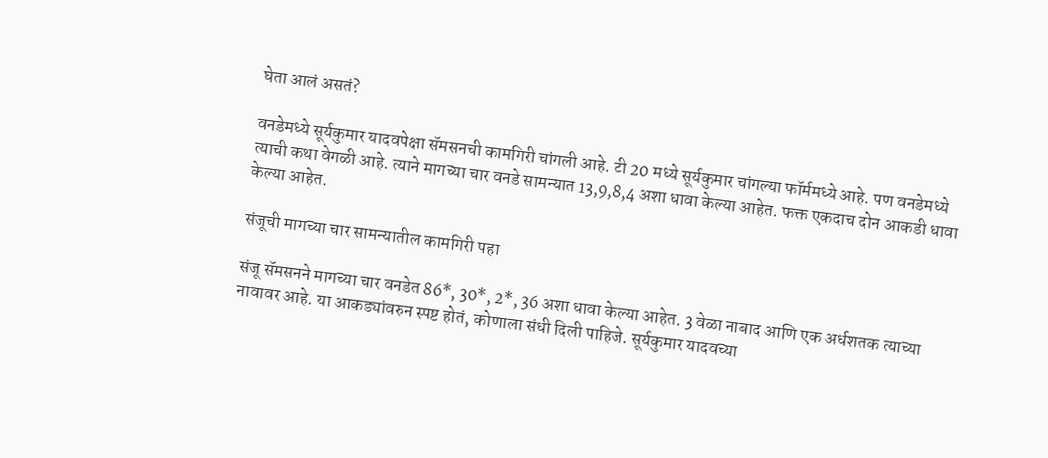घेता आलं असतं?

वनडेमध्ये सूर्यकुमार यादवपेक्षा सॅमसनची कामगिरी चांगली आहे. टी 20 मध्ये सूर्यकुमार चांगल्या फॉर्ममध्ये आहे. पण वनडेमध्ये त्याची कथा वेगळी आहे. त्याने मागच्या चार वनडे सामन्यात 13,9,8,4 अशा धावा केल्या आहेत. फक्त एकदाच दोन आकडी धावा केल्या आहेत.

संजूची मागच्या चार सामन्यातील कामगिरी पहा

संजू सॅमसनने मागच्या चार वनडेत 86*, 30*, 2*, 36 अशा धावा केल्या आहेत. 3 वेळा नाबाद आणि एक अर्धशतक त्याच्या नावावर आहे. या आकड्यांवरुन स्पष्ट होतं, कोणाला संधी दिली पाहिजे. सूर्यकुमार यादवच्या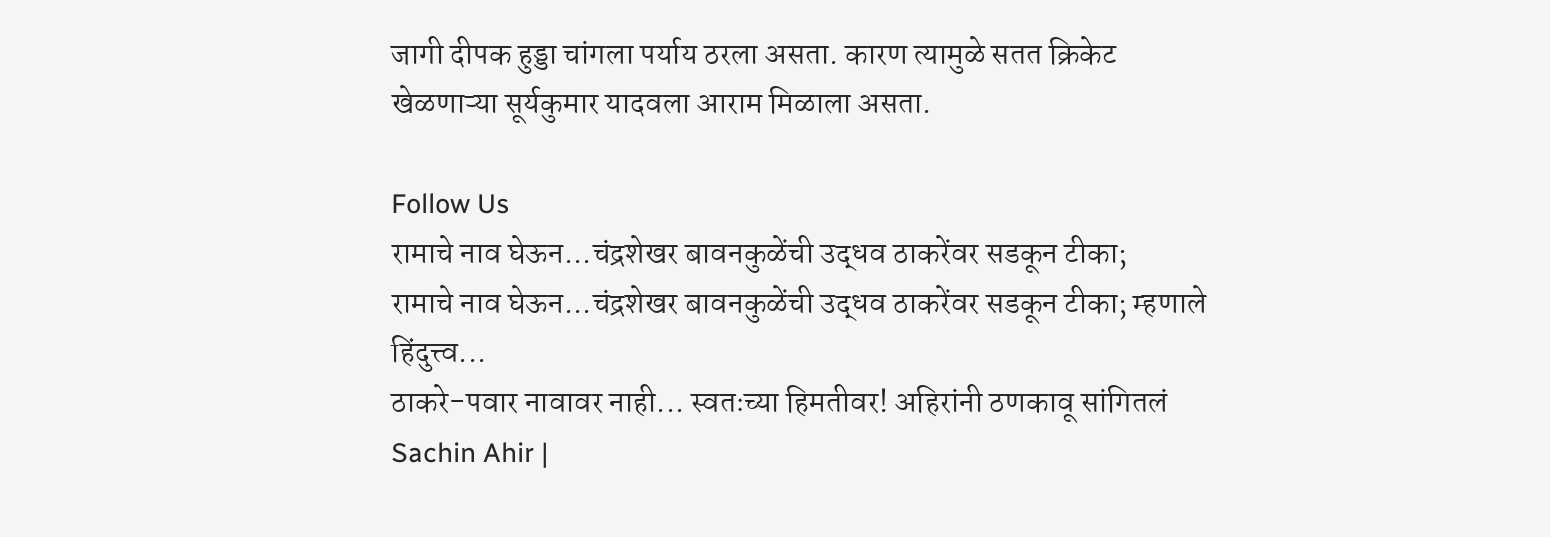जागी दीपक हुड्डा चांगला पर्याय ठरला असता. कारण त्यामुळे सतत क्रिकेट खेळणाऱ्या सूर्यकुमार यादवला आराम मिळाला असता.

Follow Us
रामाचे नाव घेऊन...चंद्रशेखर बावनकुळेंची उद्धव ठाकरेंवर सडकून टीका;
रामाचे नाव घेऊन...चंद्रशेखर बावनकुळेंची उद्धव ठाकरेंवर सडकून टीका; म्हणाले हिंदुत्त्व...
ठाकरे-पवार नावावर नाही... स्वतःच्या हिमतीवर! अहिरांनी ठणकावू सांगितलं
Sachin Ahir |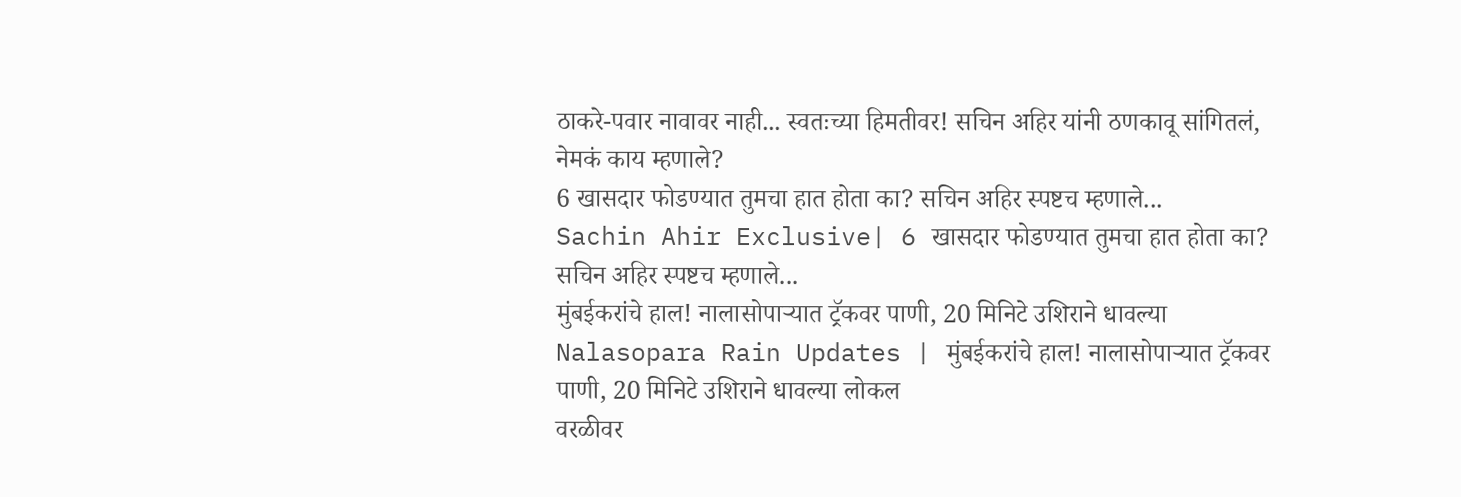ठाकरे-पवार नावावर नाही... स्वतःच्या हिमतीवर! सचिन अहिर यांनी ठणकावू सांगितलं, नेमकं काय म्हणाले?
6 खासदार फोडण्यात तुमचा हात होता का? सचिन अहिर स्पष्टच म्हणाले...
Sachin Ahir Exclusive| 6 खासदार फोडण्यात तुमचा हात होता का? सचिन अहिर स्पष्टच म्हणाले...
मुंबईकरांचे हाल! नालासोपाऱ्यात ट्रॅकवर पाणी, 20 मिनिटे उशिराने धावल्या
Nalasopara Rain Updates | मुंबईकरांचे हाल! नालासोपाऱ्यात ट्रॅकवर पाणी, 20 मिनिटे उशिराने धावल्या लोकल
वरळीवर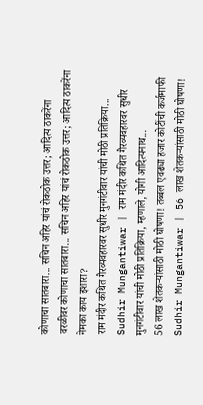कोणाचा सातबारा... सचिन अहिर यांचं रोकठोक उत्तर; आदित्य ठाकरेंना
वरळीवर कोणाचा सातबारा... सचिन अहिर यांचं रोकठोक उत्तर; आदित्य ठाकरेंना नेमका काय इशारा?
राम मंदीर कथित गैरव्यवहारवर सुधीर मुनगंटीवार यांची मोठी प्रतिक्रिया...
Sudhir Mungantiwar | राम मंदीर कथित गैरव्यवहारवर सुधीर मुनगंटीवार यांची मोठी प्रतिक्रिया, म्हणाले, योगी आदित्यनाथ...
56 लाख शेतकऱ्यांसाठी मोठी घोषणा! तब्बल एवढ्या हजार कोटींची कर्जमाफी
Sudhir Mungantiwar | 56 लाख शेतकऱ्यांसाठी मोठी घोषणा!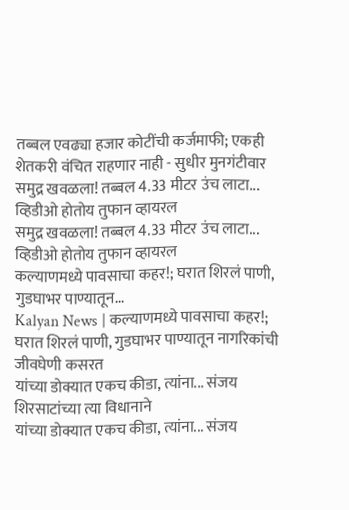तब्बल एवढ्या हजार कोटींची कर्जमाफी; एकही शेतकरी वंचित राहणार नाही - सुधीर मुनगंटीवार
समुद्र खवळला! तब्बल 4.33 मीटर उंच लाटा... व्हिडीओ होतोय तुफान व्हायरल
समुद्र खवळला! तब्बल 4.33 मीटर उंच लाटा... व्हिडीओ होतोय तुफान व्हायरल
कल्याणमध्ये पावसाचा कहर!; घरात शिरलं पाणी, गुडघाभर पाण्यातून...
Kalyan News | कल्याणमध्ये पावसाचा कहर!; घरात शिरलं पाणी, गुडघाभर पाण्यातून नागरिकांची जीवघेणी कसरत
यांच्या डोक्यात एकच कीडा, त्यांना... संजय शिरसाटांच्या त्या विधानाने
यांच्या डोक्यात एकच कीडा, त्यांना... संजय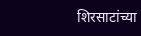शिरसाटांच्या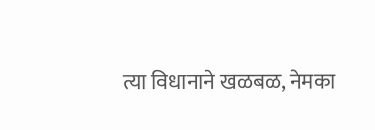त्या विधानाने खळबळ, नेमका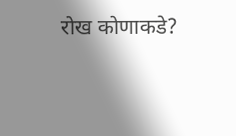रोख कोणाकडे?